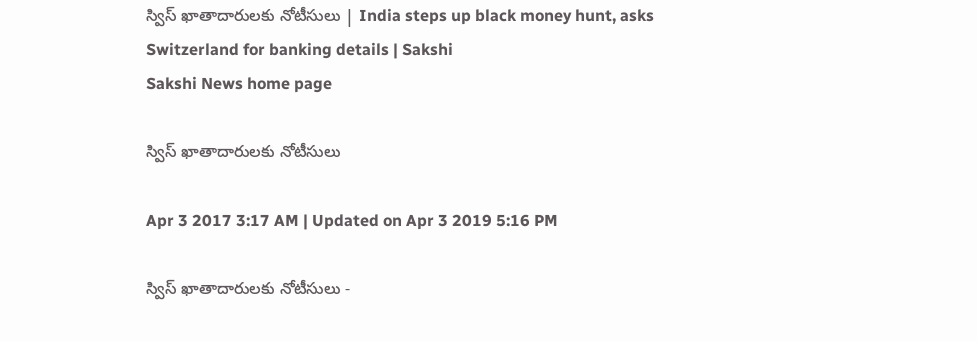స్విస్‌ ఖాతాదారులకు నోటీసులు | India steps up black money hunt, asks Switzerland for banking details | Sakshi
Sakshi News home page

స్విస్‌ ఖాతాదారులకు నోటీసులు

Apr 3 2017 3:17 AM | Updated on Apr 3 2019 5:16 PM

స్విస్‌ ఖాతాదారులకు నోటీసులు -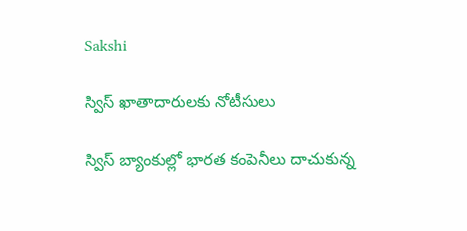Sakshi

స్విస్‌ ఖాతాదారులకు నోటీసులు

స్విస్‌ బ్యాంకుల్లో భారత కంపెనీలు దాచుకున్న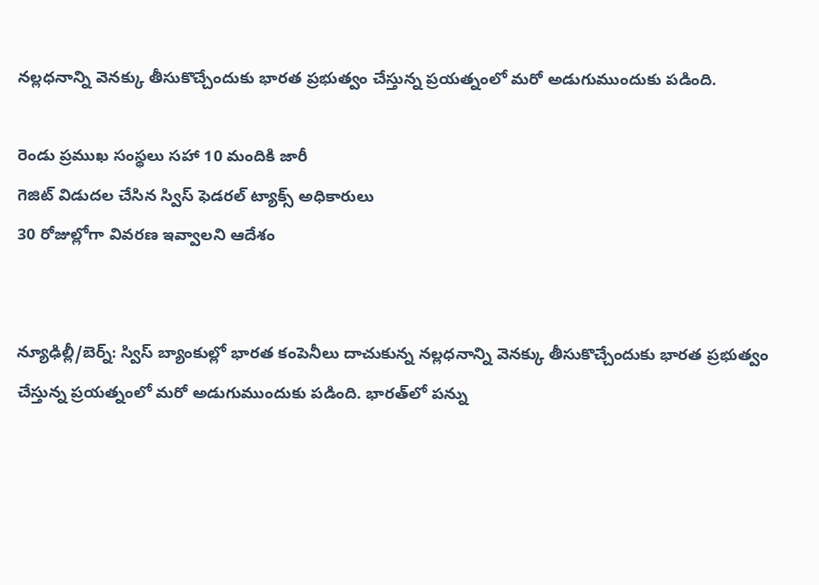నల్లధనాన్ని వెనక్కు తీసుకొచ్చేందుకు భారత ప్రభుత్వం చేస్తున్న ప్రయత్నంలో మరో అడుగుముందుకు పడింది.

రెండు ప్రముఖ సంస్థలు సహా 10 మందికి జారీ
గెజిట్‌ విడుదల చేసిన స్విస్‌ ఫెడరల్‌ ట్యాక్స్‌ అధికారులు
30 రోజుల్లోగా వివరణ ఇవ్వాలని ఆదేశం


న్యూఢిల్లీ/బెర్న్‌: స్విస్‌ బ్యాంకుల్లో భారత కంపెనీలు దాచుకున్న నల్లధనాన్ని వెనక్కు తీసుకొచ్చేందుకు భారత ప్రభుత్వం చేస్తున్న ప్రయత్నంలో మరో అడుగుముందుకు పడింది. భారత్‌లో పన్ను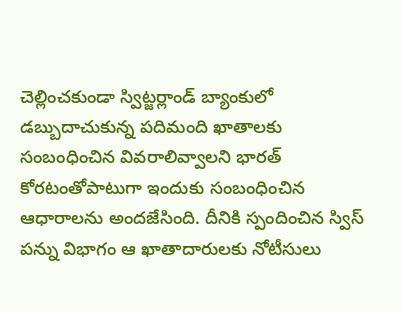చెల్లించకుండా స్విట్జర్లాండ్‌ బ్యాంకులో డబ్బుదాచుకున్న పదిమంది ఖాతాలకు సంబంధించిన వివరాలివ్వాలని భారత్‌ కోరటంతోపాటుగా ఇందుకు సంబంధించిన ఆధారాలను అందజేసింది. దీనికి స్పందించిన స్విస్‌ పన్ను విభాగం ఆ ఖాతాదారులకు నోటీసులు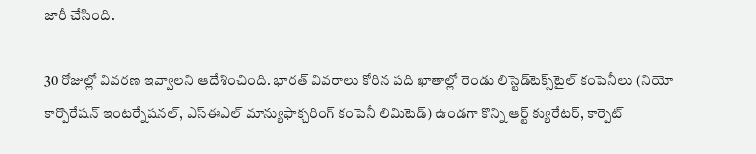జారీ చేసింది.

30 రోజుల్లో వివరణ ఇవ్వాలని ఆదేశించింది. భారత్‌ వివరాలు కోరిన పది ఖాతాల్లో రెండు లిస్టెడ్‌టెక్స్‌టైల్‌ కంపెనీలు (నియో కార్పొరేషన్‌ ఇంటర్నేషనల్, ఎస్‌ఈఎల్‌ మాన్యుఫాక్చరింగ్‌ కంపెనీ లిమిటెడ్‌) ఉండగా కొన్ని ఆర్ట్‌ క్యురేటర్, కార్పెట్‌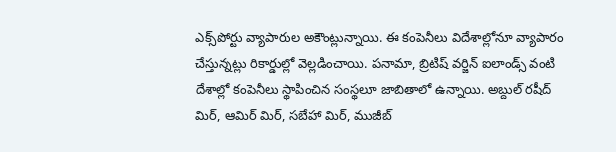ఎక్స్‌పోర్టు వ్యాపారుల అకౌంట్లున్నాయి. ఈ కంపెనీలు విదేశాల్లోనూ వ్యాపారం చేస్తున్నట్లు రికార్డుల్లో వెల్లడించాయి. పనామా, బ్రిటిష్‌ వర్జిన్‌ ఐలాండ్స్‌ వంటి దేశాల్లో కంపెనీలు స్థాపించిన సంస్థలూ జాబితాలో ఉన్నాయి. అబ్దుల్‌ రషీద్‌ మిర్, ఆమిర్‌ మిర్, సబేహా మిర్, ముజీబ్‌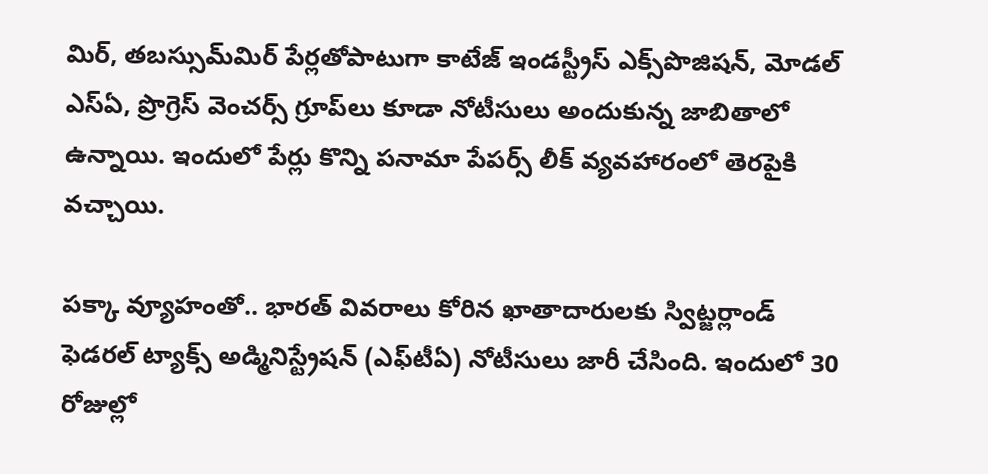మిర్, తబస్సుమ్‌మిర్‌ పేర్లతోపాటుగా కాటేజ్‌ ఇండస్ట్రీస్‌ ఎక్స్‌పొజిషన్, మోడల్‌ ఎస్‌ఏ, ప్రొగ్రెస్‌ వెంచర్స్‌ గ్రూప్‌లు కూడా నోటీసులు అందుకున్న జాబితాలో ఉన్నాయి. ఇందులో పేర్లు కొన్ని పనామా పేపర్స్‌ లీక్‌ వ్యవహారంలో తెరపైకి వచ్చాయి.

పక్కా వ్యూహంతో.. భారత్‌ వివరాలు కోరిన ఖాతాదారులకు స్విట్జర్లాండ్‌ ఫెడరల్‌ ట్యాక్స్‌ అడ్మినిస్ట్రేషన్‌ (ఎఫ్‌టీఏ) నోటీసులు జారీ చేసింది. ఇందులో 30 రోజుల్లో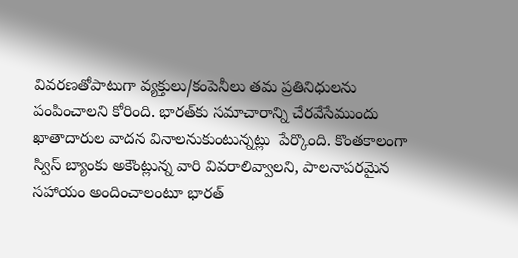వివరణతోపాటుగా వ్యక్తులు/కంపెనీలు తమ ప్రతినిధులను పంపించాలని కోరింది. భారత్‌కు సమాచారాన్ని చేరవేసేముందు ఖాతాదారుల వాదన వినాలనుకుంటున్నట్లు  పేర్కొంది. కొంతకాలంగా స్విస్‌ బ్యాంకు అకౌంట్లున్న వారి వివరాలివ్వాలని, పాలనాపరమైన సహాయం అందించాలంటూ భారత్‌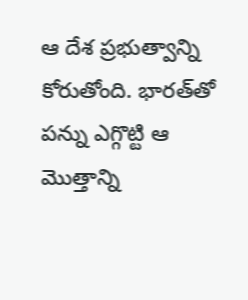ఆ దేశ ప్రభుత్వాన్ని కోరుతోంది. భారత్‌తో పన్ను ఎగ్గొట్టి ఆ మొత్తాన్ని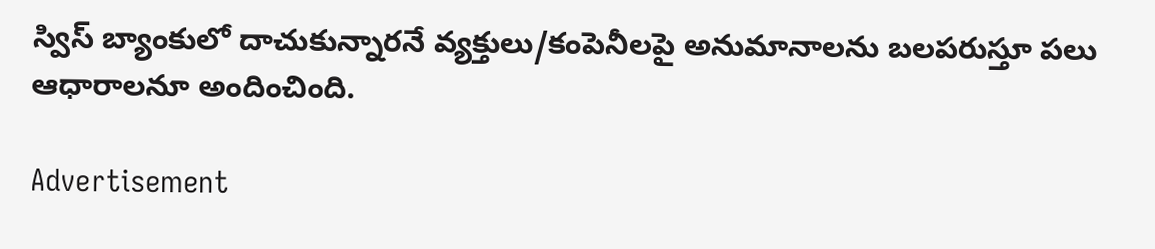స్విస్‌ బ్యాంకులో దాచుకున్నారనే వ్యక్తులు/కంపెనీలపై అనుమానాలను బలపరుస్తూ పలు ఆధారాలనూ అందించింది.

Advertisement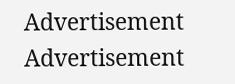Advertisement
Advertisement